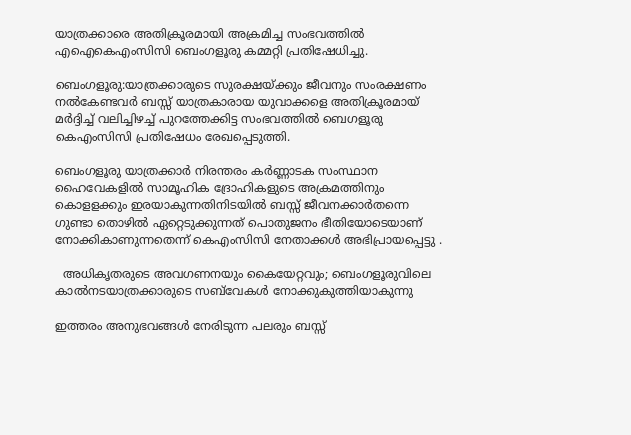യാത്രക്കാരെ അതിക്രൂരമായി അക്രമിച്ച സംഭവത്തിൽ എഐകെഎംസിസി ബെംഗളൂരു കമ്മറ്റി പ്രതിഷേധിച്ചു.

ബെംഗളൂരു:യാത്രക്കാരുടെ സുരക്ഷയ്ക്കും ജീവനും സംരക്ഷണം നൽകേണ്ടവർ ബസ്സ് യാത്രകാരായ യുവാക്കളെ അതിക്രൂരമായ് മർദ്ദിച്ച് വലിച്ചിഴച്ച് പുറത്തേക്കിട്ട സംഭവത്തിൽ ബെഗളൂരു കെഎംസിസി പ്രതിഷേധം രേഖപ്പെടുത്തി.

ബെംഗളൂരു യാത്രക്കാർ നിരന്തരം കർണ്ണാടക സംസ്ഥാന ഹൈവേകളിൽ സാമൂഹിക ദ്രോഹികളുടെ അക്രമത്തിനും കൊളളക്കും ഇരയാകുന്നതിനിടയിൽ ബസ്സ് ജീവനക്കാർതന്നെ ഗുണ്ടാ തൊഴിൽ ഏറ്റെടുക്കുന്നത് പൊതുജനം ഭീതിയോടെയാണ് നോക്കികാണുന്നതെന്ന് കെഎംസിസി നേതാക്കൾ അഭിപ്രായപ്പെട്ടു .

  അധികൃതരുടെ അവഗണനയും കൈയേറ്റവും; ബെംഗളൂരുവിലെ കാൽനടയാത്രക്കാരുടെ സബ്‌വേകൾ നോക്കുകുത്തിയാകുന്നു

ഇത്തരം അനുഭവങ്ങൾ നേരിടുന്ന പലരും ബസ്സ്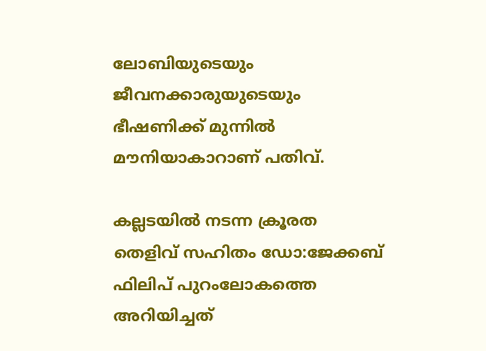ലോബിയുടെയും ജീവനക്കാരുയുടെയും ഭീഷണിക്ക് മുന്നിൽ മൗനിയാകാറാണ് പതിവ്.

കല്ലടയിൽ നടന്ന ക്രൂരത തെളിവ് സഹിതം ഡോ:ജേക്കബ് ഫിലിപ് പുറംലോകത്തെ അറിയിച്ചത്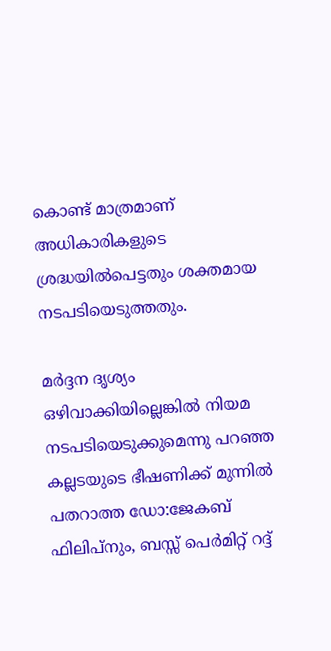കൊണ്ട് മാത്രമാണ് അധികാരികളുടെ ശ്രദ്ധയിൽപെട്ടതും ശക്തമായ നടപടിയെടുത്തതും.

മർദ്ദന ദൃശ്യം ഒഴിവാക്കിയില്ലെങ്കില്‍ നിയമ നടപടിയെടുക്കുമെന്നു പറഞ്ഞ കല്ലടയുടെ ഭീഷണിക്ക് മുന്നിൽ പതറാത്ത ഡോ:ജേകബ് ഫിലിപ്നും, ബസ്സ് പെർമിറ്റ് റദ്ദ്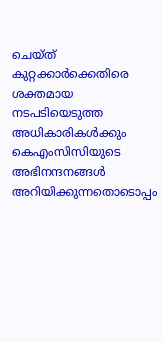ചെയ്ത് കുറ്റക്കാർക്കെതിരെ ശക്തമായ നടപടിയെടുത്ത അധികാരികൾക്കും കെഎംസിസിയുടെ അഭിനന്ദനങ്ങൾ അറിയിക്കുന്നതൊടൊപ്പം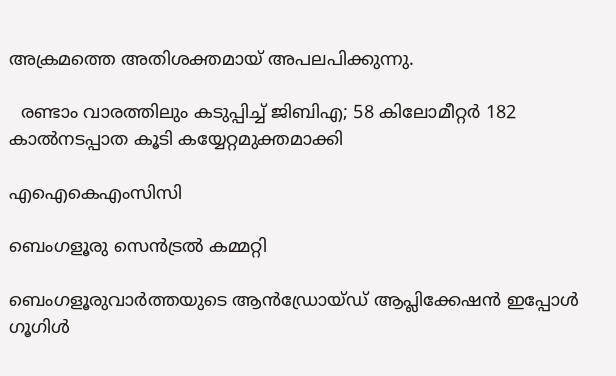അക്രമത്തെ അതിശക്തമായ് അപലപിക്കുന്നു.

  രണ്ടാം വാരത്തിലും കടുപ്പിച്ച് ജിബിഎ; 58 കിലോമീറ്റർ 182 കാൽനടപ്പാത കൂടി കയ്യേറ്റമുക്തമാക്കി

എഐകെഎംസിസി

ബെംഗളൂരു സെൻട്രൽ കമ്മറ്റി

ബെംഗളൂരുവാർത്തയുടെ ആൻഡ്രോയ്ഡ് ആപ്ലിക്കേഷൻ ഇപ്പോൾ ഗൂഗിൾ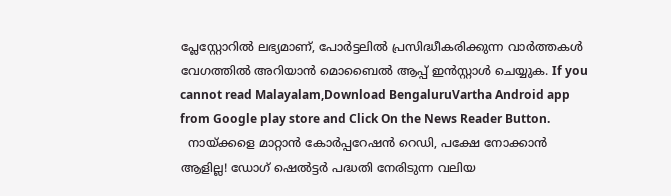പ്ലേസ്റ്റോറിൽ ലഭ്യമാണ്, പോർട്ടലിൽ പ്രസിദ്ധീകരിക്കുന്ന വാർത്തകൾ വേഗത്തിൽ അറിയാൻ മൊബൈൽ ആപ്പ് ഇൻസ്റ്റാൾ ചെയ്യുക. If you cannot read Malayalam,Download BengaluruVartha Android app from Google play store and Click On the News Reader Button.
  നായ്ക്കളെ മാറ്റാൻ കോർപ്പറേഷൻ റെഡി, പക്ഷേ നോക്കാൻ ആളില്ല! ഡോഗ് ഷെൽട്ടർ പദ്ധതി നേരിടുന്ന വലിയ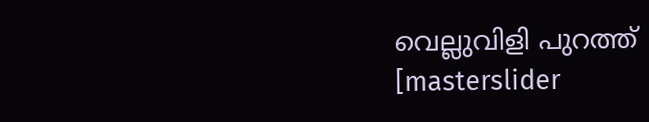വെല്ലുവിളി പുറത്ത്
[masterslider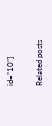id="10"]

Related posts